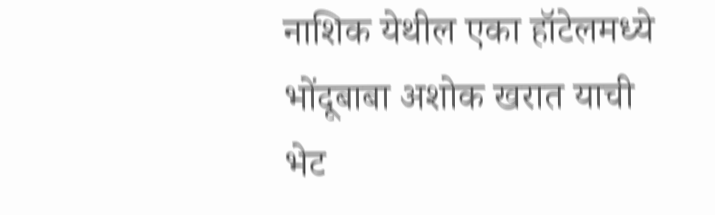नाशिक येथील एका हॉटेलमध्ये भोंदूबाबा अशोक खरात याची भेट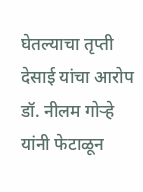घेतल्याचा तृप्ती देसाई यांचा आरोप डॉ. नीलम गोऱ्हे यांनी फेटाळून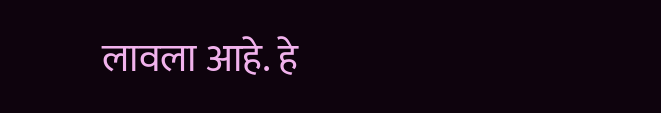लावला आहे. हे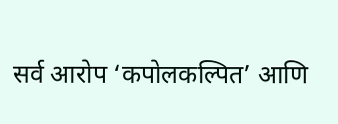सर्व आरोप ‘कपोलकल्पित’ आणि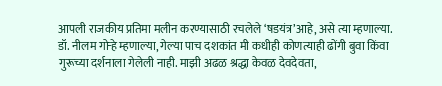आपली राजकीय प्रतिमा मलीन करण्यासाठी रचलेले ‘षडयंत्र’आहे, असे त्या म्हणाल्या.
डॉ. नीलम गोऱ्हे म्हणाल्या, गेल्या पाच दशकांत मी कधीही कोणत्याही ढोंगी बुवा किंवा गुरूच्या दर्शनाला गेलेली नाही. माझी अढळ श्रद्धा केवळ देवदेवता,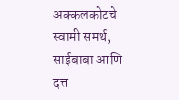अक्कलकोटचे स्वामी समर्थ, साईबाबा आणि दत्त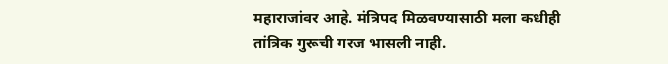महाराजांवर आहे. मंत्रिपद मिळवण्यासाठी मला कधीही तांत्रिक गुरूची गरज भासली नाही.